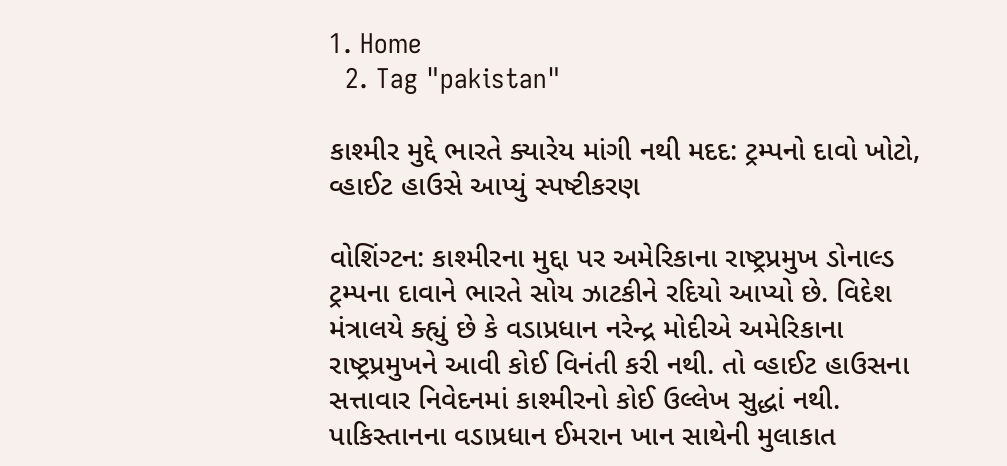1. Home
  2. Tag "pakistan"

કાશ્મીર મુદ્દે ભારતે ક્યારેય માંગી નથી મદદ: ટ્રમ્પનો દાવો ખોટો, વ્હાઈટ હાઉસે આપ્યું સ્પષ્ટીકરણ

વોશિંગ્ટન: કાશ્મીરના મુદ્દા પર અમેરિકાના રાષ્ટ્રપ્રમુખ ડોનાલ્ડ ટ્રમ્પના દાવાને ભારતે સોય ઝાટકીને રદિયો આપ્યો છે. વિદેશ મંત્રાલયે ક્હ્યું છે કે વડાપ્રધાન નરેન્દ્ર મોદીએ અમેરિકાના રાષ્ટ્રપ્રમુખને આવી કોઈ વિનંતી કરી નથી. તો વ્હાઈટ હાઉસના સત્તાવાર નિવેદનમાં કાશ્મીરનો કોઈ ઉલ્લેખ સુદ્ધાં નથી. પાકિસ્તાનના વડાપ્રધાન ઈમરાન ખાન સાથેની મુલાકાત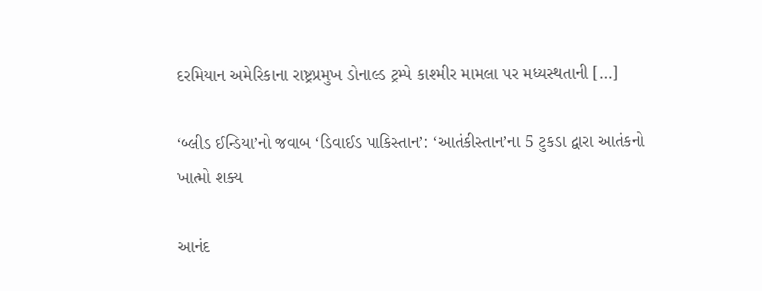દરમિયાન અમેરિકાના રાષ્ટ્રપ્રમુખ ડોનાલ્ડ ટ્રમ્પે કાશ્મીર મામલા પર મધ્યસ્થતાની […]

‘બ્લીડ ઈન્ડિયા’નો જવાબ ‘ડિવાઈડ પાકિસ્તાન’: ‘આતંકીસ્તાન’ના 5 ટુકડા દ્વારા આતંકનો ખાત્મો શક્ય

આનંદ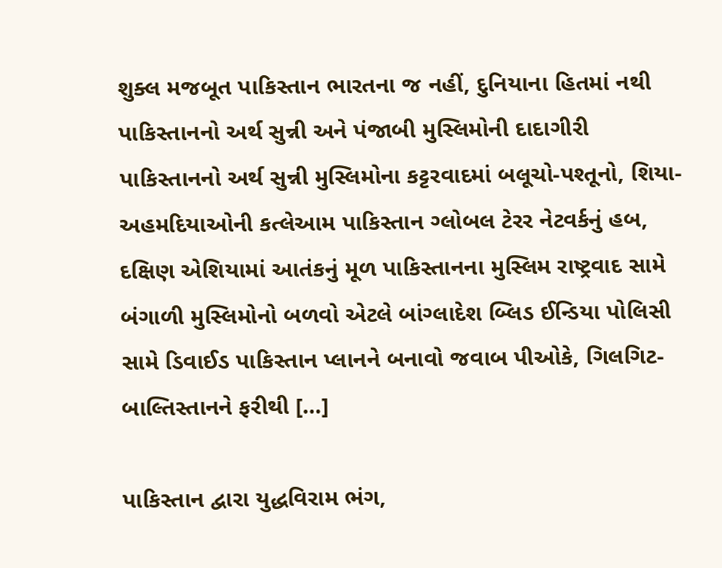શુક્લ મજબૂત પાકિસ્તાન ભારતના જ નહીં, દુનિયાના હિતમાં નથી પાકિસ્તાનનો અર્થ સુન્ની અને પંજાબી મુસ્લિમોની દાદાગીરી પાકિસ્તાનનો અર્થ સુન્ની મુસ્લિમોના કટ્ટરવાદમાં બલૂચો-પશ્તૂનો, શિયા-અહમદિયાઓની કત્લેઆમ પાકિસ્તાન ગ્લોબલ ટેરર નેટવર્કનું હબ, દક્ષિણ એશિયામાં આતંકનું મૂળ પાકિસ્તાનના મુસ્લિમ રાષ્ટ્રવાદ સામે બંગાળી મુસ્લિમોનો બળવો એટલે બાંગ્લાદેશ બ્લિડ ઈન્ડિયા પોલિસી સામે ડિવાઈડ પાકિસ્તાન પ્લાનને બનાવો જવાબ પીઓકે, ગિલગિટ-બાલ્તિસ્તાનને ફરીથી […]

પાકિસ્તાન દ્વારા યુદ્ધવિરામ ભંગ,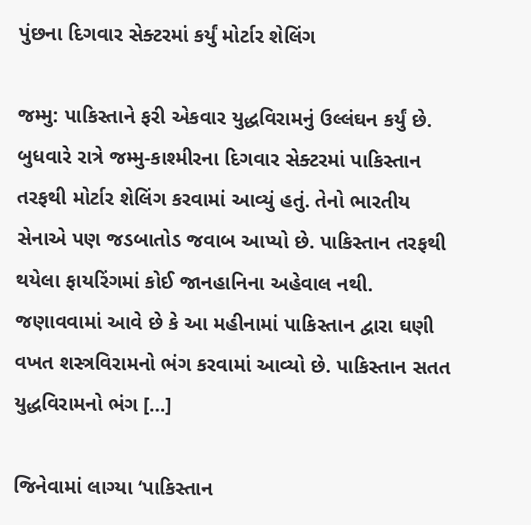પુંછના દિગવાર સેક્ટરમાં કર્યું મોર્ટાર શેલિંગ

જમ્મુ: પાકિસ્તાને ફરી એકવાર યુદ્ધવિરામનું ઉલ્લંઘન કર્યું છે. બુધવારે રાત્રે જમ્મુ-કાશ્મીરના દિગવાર સેક્ટરમાં પાકિસ્તાન તરફથી મોર્ટાર શેલિંગ કરવામાં આવ્યું હતું. તેનો ભારતીય સેનાએ પણ જડબાતોડ જવાબ આપ્યો છે. પાકિસ્તાન તરફથી થયેલા ફાયરિંગમાં કોઈ જાનહાનિના અહેવાલ નથી. જણાવવામાં આવે છે કે આ મહીનામાં પાકિસ્તાન દ્વારા ઘણી વખત શસ્ત્રવિરામનો ભંગ કરવામાં આવ્યો છે. પાકિસ્તાન સતત યુદ્ધવિરામનો ભંગ […]

જિનેવામાં લાગ્યા ‘પાકિસ્તાન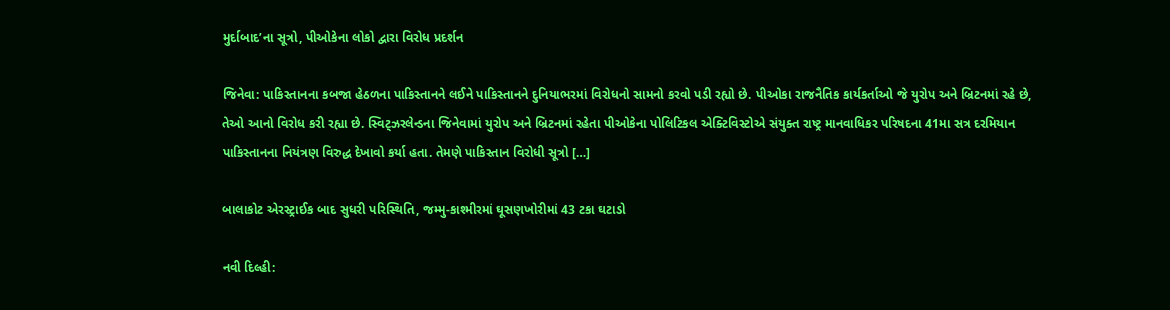મુર્દાબાદ’ના સૂત્રો, પીઓકેના લોકો દ્વારા વિરોધ પ્રદર્શન

જિનેવા: પાકિસ્તાનના કબજા હેઠળના પાકિસ્તાનને લઈને પાકિસ્તાનને દુનિયાભરમાં વિરોધનો સામનો કરવો પડી રહ્યો છે. પીઓકા રાજનૈતિક કાર્યકર્તાઓ જે યુરોપ અને બ્રિટનમાં રહે છે, તેઓ આનો વિરોધ કરી રહ્યા છે. સ્વિટ્ઝરલેન્ડના જિનેવામાં યુરોપ અને બ્રિટનમાં રહેતા પીઓકેના પોલિટિકલ એક્ટિવિસ્ટોએ સંયુક્ત રાષ્ટ્ર માનવાધિકર પરિષદના 41મા સત્ર દરમિયાન પાકિસ્તાનના નિયંત્રણ વિરુદ્ધ દેખાવો કર્યા હતા. તેમણે પાકિસ્તાન વિરોધી સૂત્રો […]

બાલાકોટ એરસ્ટ્રાઈક બાદ સુધરી પરિસ્થિતિ, જમ્મુ-કાશ્મીરમાં ઘૂસણખોરીમાં 43 ટકા ઘટાડો

નવી દિલ્હી: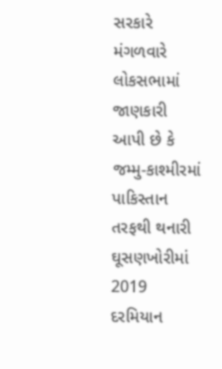સરકારે મંગળવારે લોકસભામાં જાણકારી આપી છે કે જમ્મુ-કાશ્મીરમાં પાકિસ્તાન તરફથી થનારી ઘૂસણખોરીમાં 2019 દરમિયાન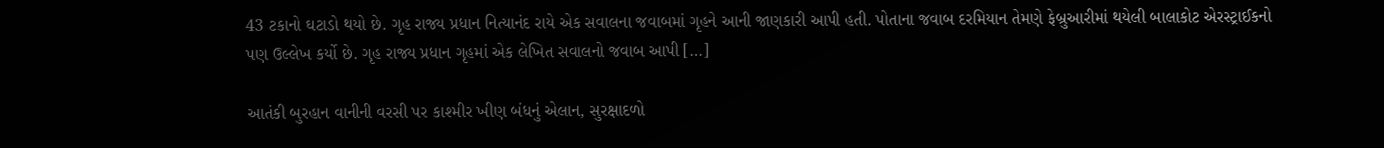43 ટકાનો ઘટાડો થયો છે. ગૃહ રાજ્ય પ્રધાન નિત્યાનંદ રાયે એક સવાલના જવાબમાં ગૃહને આની જાણકારી આપી હતી. પોતાના જવાબ દરમિયાન તેમણે ફેબ્રુઆરીમાં થયેલી બાલાકોટ એરસ્ટ્રાઈકનો પણ ઉલ્લેખ કર્યો છે. ગૃહ રાજ્ય પ્રધાન ગૃહમાં એક લેખિત સવાલનો જવાબ આપી […]

આતંકી બુરહાન વાનીની વરસી પર કાશ્મીર ખીણ બંધનું એલાન, સુરક્ષાદળો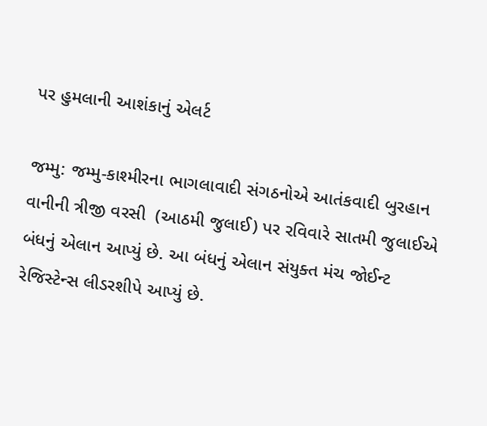પર હુમલાની આશંકાનું એલર્ટ

જમ્મુ: જમ્મુ-કાશ્મીરના ભાગલાવાદી સંગઠનોએ આતંકવાદી બુરહાન વાનીની ત્રીજી વરસી  (આઠમી જુલાઈ) પર રવિવારે સાતમી જુલાઈએ બંધનું એલાન આપ્યું છે. આ બંધનું એલાન સંયુક્ત મંચ જોઈન્ટ રેજિસ્ટેન્સ લીડરશીપે આપ્યું છે.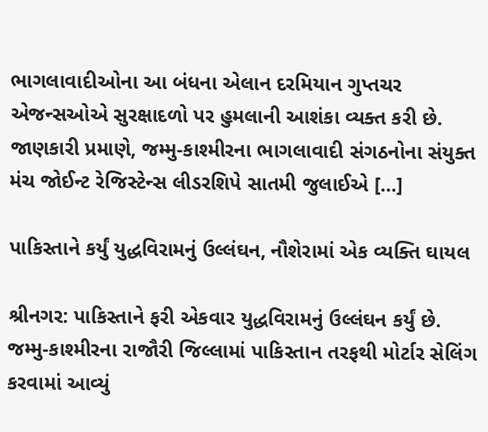ભાગલાવાદીઓના આ બંધના એલાન દરમિયાન ગુપ્તચર એજન્સઓએ સુરક્ષાદળો પર હુમલાની આશંકા વ્યક્ત કરી છે. જાણકારી પ્રમાણે, જમ્મુ-કાશ્મીરના ભાગલાવાદી સંગઠનોના સંયુક્ત મંચ જોઈન્ટ રેજિસ્ટેન્સ લીડરશિપે સાતમી જુલાઈએ […]

પાકિસ્તાને કર્યું યુદ્ધવિરામનું ઉલ્લંઘન, નૌશેરામાં એક વ્યક્તિ ઘાયલ

શ્રીનગર: પાકિસ્તાને ફરી એકવાર યુદ્ધવિરામનું ઉલ્લંઘન કર્યું છે. જમ્મુ-કાશ્મીરના રાજૌરી જિલ્લામાં પાકિસ્તાન તરફથી મોર્ટાર સેલિંગ કરવામાં આવ્યું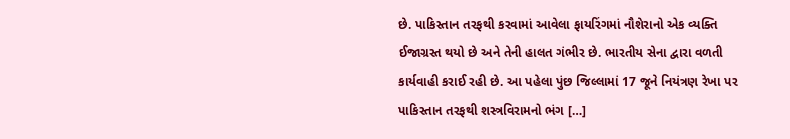છે. પાકિસ્તાન તરફથી કરવામાં આવેલા ફાયરિંગમાં નૌશેરાનો એક વ્યક્તિ ઈજાગ્રસ્ત થયો છે અને તેની હાલત ગંભીર છે. ભારતીય સેના દ્વારા વળતી કાર્યવાહી કરાઈ રહી છે. આ પહેલા પુંછ જિલ્લામાં 17 જૂને નિયંત્રણ રેખા પર પાકિસ્તાન તરફથી શસ્ત્રવિરામનો ભંગ […]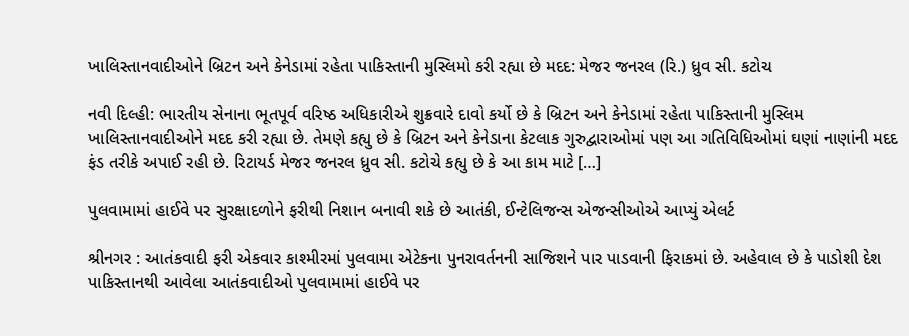ખાલિસ્તાનવાદીઓને બ્રિટન અને કેનેડામાં રહેતા પાકિસ્તાની મુસ્લિમો કરી રહ્યા છે મદદ: મેજર જનરલ (રિ.) ધ્રુવ સી. કટોચ

નવી દિલ્હી: ભારતીય સેનાના ભૂતપૂર્વ વરિષ્ઠ અધિકારીએ શુક્રવારે દાવો કર્યો છે કે બ્રિટન અને કેનેડામાં રહેતા પાકિસ્તાની મુસ્લિમ ખાલિસ્તાનવાદીઓને મદદ કરી રહ્યા છે. તેમણે કહ્યુ છે કે બ્રિટન અને કેનેડાના કેટલાક ગુરુદ્વારાઓમાં પણ આ ગતિવિધિઓમાં ઘણાં નાણાંની મદદ ફંડ તરીકે અપાઈ રહી છે. રિટાયર્ડ મેજર જનરલ ધ્રુવ સી. કટોચે કહ્યુ છે કે આ કામ માટે […]

પુલવામામાં હાઈવે પર સુરક્ષાદળોને ફરીથી નિશાન બનાવી શકે છે આતંકી, ઈન્ટેલિજન્સ એજન્સીઓએ આપ્યું એલર્ટ

શ્રીનગર : આતંકવાદી ફરી એકવાર કાશ્મીરમાં પુલવામા એટેકના પુનરાવર્તનની સાજિશને પાર પાડવાની ફિરાકમાં છે. અહેવાલ છે કે પાડોશી દેશ પાકિસ્તાનથી આવેલા આતંકવાદીઓ પુલવામામાં હાઈવે પર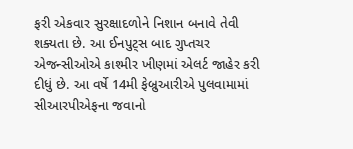ફરી એકવાર સુરક્ષાદળોને નિશાન બનાવે તેવી શક્યતા છે. આ ઈનપુટ્સ બાદ ગુપ્તચર એજન્સીઓએ કાશ્મીર ખીણમાં એલર્ટ જાહેર કરી દીધું છે. આ વર્ષે 14મી ફેબ્રુઆરીએ પુલવામામાં સીઆરપીએફના જવાનો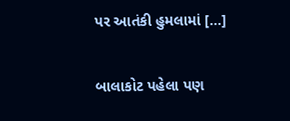પર આતંકી હુમલામાં […]

બાલાકોટ પહેલા પણ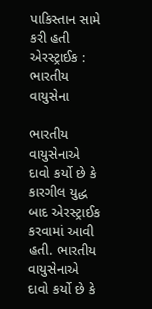પાકિસ્તાન સામે કરી હતી એરસ્ટ્રાઈક : ભારતીય વાયુસેના

ભારતીય વાયુસેનાએ દાવો કર્યો છે કે કારગીલ યુદ્ધ બાદ એરસ્ટ્રાઈક કરવામાં આવી હતી. ભારતીય વાયુસેનાએ દાવો કર્યો છે કે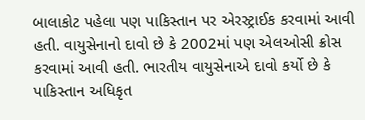બાલાકોટ પહેલા પણ પાકિસ્તાન પર એરસ્ટ્રાઈક કરવામાં આવી હતી. વાયુસેનાનો દાવો છે કે 2002માં પણ એલઓસી ક્રોસ કરવામાં આવી હતી. ભારતીય વાયુસેનાએ દાવો કર્યો છે કે પાકિસ્તાન અધિકૃત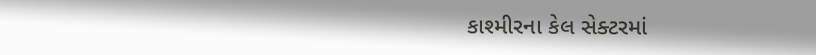કાશ્મીરના કેલ સેક્ટરમાં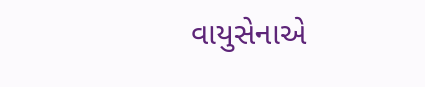વાયુસેનાએ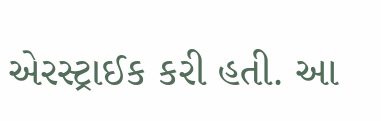એરસ્ટ્રાઈક કરી હતી. આ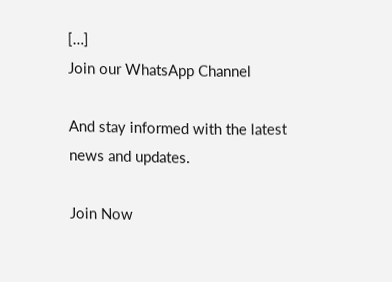[…]
Join our WhatsApp Channel

And stay informed with the latest news and updates.

Join Now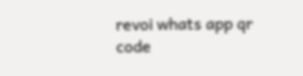revoi whats app qr code